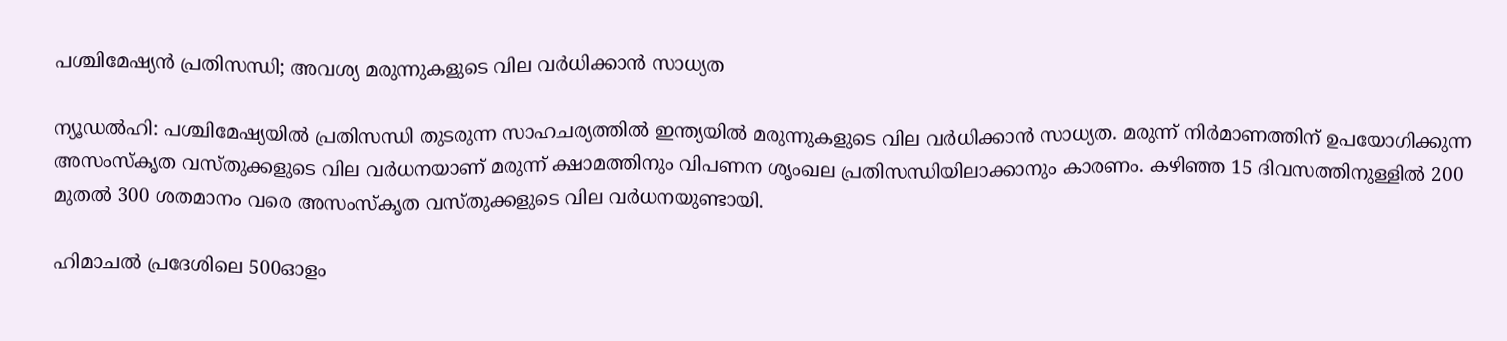പശ്ചിമേഷ്യൻ പ്രതിസന്ധി; അവശ്യ മരുന്നുകളുടെ വില വർധിക്കാൻ സാധ്യത

ന്യൂഡൽഹി: പശ്ചിമേഷ്യയിൽ പ്രതിസന്ധി തുടരുന്ന സാഹചര്യത്തിൽ ഇന്ത്യയിൽ മരുന്നുകളുടെ വില വർധിക്കാൻ സാധ്യത. മരുന്ന് നിർമാണത്തിന് ഉപയോഗിക്കുന്ന അസംസ്കൃത വസ്തുക്കളുടെ വില വർധനയാണ് മരുന്ന് ക്ഷാമത്തിനും വിപണന ശൃംഖല പ്രതിസന്ധിയിലാക്കാനും കാരണം. കഴിഞ്ഞ 15 ദിവസത്തിനുള്ളിൽ 200 മുതൽ 300 ശതമാനം വരെ അസംസ്കൃത വസ്തുക്കളുടെ വില വർധനയുണ്ടായി.

ഹിമാചൽ പ്രദേശിലെ 500ഓളം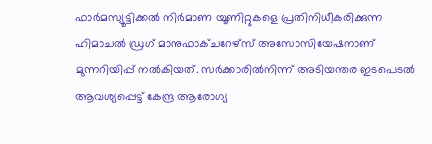ഫാർമസ്യൂട്ടിക്കൽ നിർമാണ യൂണിറ്റുകളെ പ്രതിനിധീകരിക്കുന്ന ഹിമാചൽ ഡ്രഗ് മാനുഫാക്ചറേഴ്സ് അസോസിയേഷനാണ് മുന്നറിയിപ്പ് നൽകിയത്. സർക്കാരിൽനിന്ന് അടിയന്തര ഇടപെടൽ ആവശ്യപ്പെട്ട് കേന്ദ്ര ആരോഗ്യ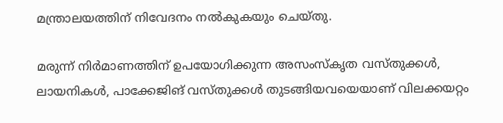മന്ത്രാലയത്തിന് നിവേദനം നൽകുകയും ചെയ്തു.

മരുന്ന് നിർമാണത്തിന് ഉപയോഗിക്കുന്ന അസംസ്കൃത വസ്തുക്കൾ, ലായനികൾ, പാക്കേജിങ് വസ്തുക്കൾ തുടങ്ങിയവയെയാണ് വിലക്കയറ്റം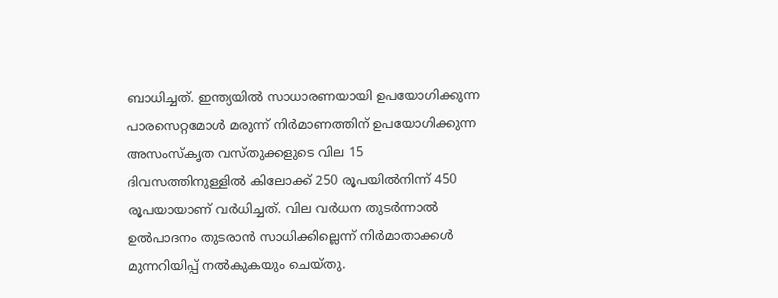ബാധിച്ചത്. ഇന്ത്യയിൽ സാധാരണയായി ഉപയോഗിക്കുന്ന പാരസെറ്റമോൾ മരുന്ന് നിർമാണത്തിന് ഉപയോഗിക്കുന്ന അസംസ്കൃത വസ്തുക്കളുടെ വില 15 ദിവസത്തിനുള്ളിൽ കിലോക്ക് 250 രൂപയിൽനിന്ന് 450 രൂപയായാണ് വർധിച്ചത്. വില വർധന തുടർന്നാൽ ഉൽപാദനം തുടരാൻ സാധിക്കില്ലെന്ന് നിർമാതാക്കൾ മുന്നറിയിപ്പ് നൽകുകയും ചെയ്തു.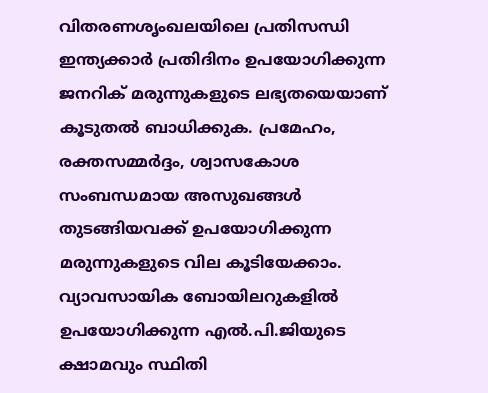വിതരണശൃംഖലയിലെ പ്രതിസന്ധി ഇന്ത്യക്കാർ പ്രതിദിനം ഉപയോഗിക്കുന്ന ജനറിക് മരുന്നുകളുടെ ലഭ്യതയെയാണ് കൂടുതൽ ബാധിക്കുക. പ്രമേഹം, രക്തസമ്മർദ്ദം, ശ്വാസകോശ സംബന്ധമായ അസുഖങ്ങൾ തുടങ്ങിയവക്ക് ഉപയോഗിക്കുന്ന മരുന്നുകളുടെ വില കൂടിയേക്കാം. വ്യാവസായിക ബോയിലറുകളിൽ ഉപയോഗിക്കുന്ന എൽ.പി.ജിയുടെ ക്ഷാമവും സ്ഥിതി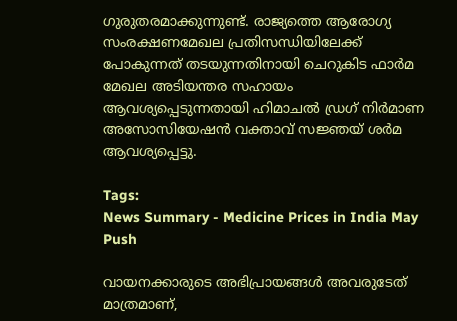ഗുരുതരമാക്കുന്നുണ്ട്. രാജ്യത്തെ ആരോഗ്യ സംരക്ഷണമേഖല പ്രതിസന്ധിയിലേക്ക് പോകുന്നത് തടയുന്നതിനായി ചെറുകിട ഫാർമ മേഖല അടിയന്തര സഹായം ആവശ്യപ്പെടുന്നതായി ഹിമാചൽ ഡ്രഗ് നിർമാണ അസോസിയേഷൻ വക്താവ് സജ്ഞയ് ശർമ ആവശ്യപ്പെട്ടു.

Tags:
News Summary - Medicine Prices in India May Push

വായനക്കാരുടെ അഭിപ്രായങ്ങള്‍ അവരുടേത് മാത്രമാണ്,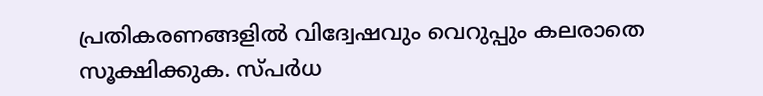പ്രതികരണങ്ങളിൽ വിദ്വേഷവും വെറുപ്പും കലരാതെ സൂക്ഷിക്കുക. സ്പർധ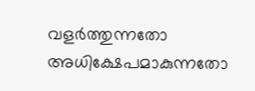വളർത്തുന്നതോ അധിക്ഷേപമാകുന്നതോ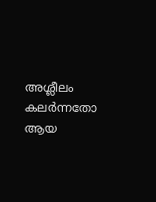അശ്ലീലം കലർന്നതോ ആയ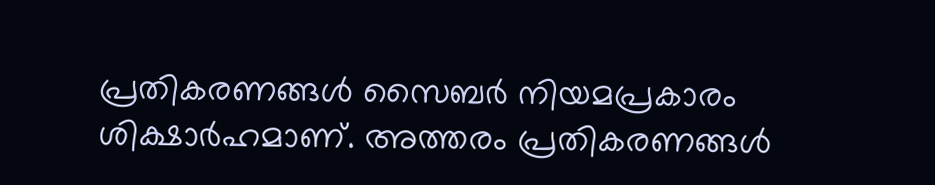പ്രതികരണങ്ങൾ സൈബർ നിയമപ്രകാരം ശിക്ഷാർഹമാണ്. അത്തരം പ്രതികരണങ്ങൾ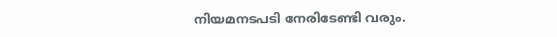നിയമനടപടി നേരിടേണ്ടി വരും.